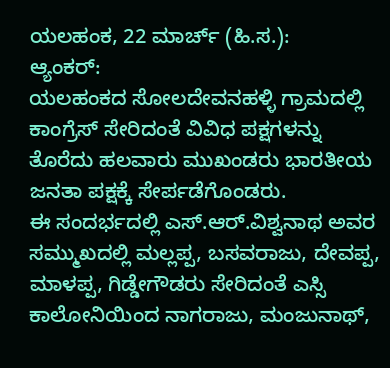ಯಲಹಂಕ, 22 ಮಾರ್ಚ್ (ಹಿ.ಸ.):
ಆ್ಯಂಕರ್:
ಯಲಹಂಕದ ಸೋಲದೇವನಹಳ್ಳಿ ಗ್ರಾಮದಲ್ಲಿ ಕಾಂಗ್ರೆಸ್ ಸೇರಿದಂತೆ ವಿವಿಧ ಪಕ್ಷಗಳನ್ನು ತೊರೆದು ಹಲವಾರು ಮುಖಂಡರು ಭಾರತೀಯ ಜನತಾ ಪಕ್ಷಕ್ಕೆ ಸೇರ್ಪಡೆಗೊಂಡರು.
ಈ ಸಂದರ್ಭದಲ್ಲಿ ಎಸ್.ಆರ್.ವಿಶ್ವನಾಥ ಅವರ ಸಮ್ಮುಖದಲ್ಲಿ ಮಲ್ಲಪ್ಪ, ಬಸವರಾಜು, ದೇವಪ್ಪ, ಮಾಳಪ್ಪ, ಗಿಡ್ಡೇಗೌಡರು ಸೇರಿದಂತೆ ಎಸ್ಸಿ ಕಾಲೋನಿಯಿಂದ ನಾಗರಾಜು, ಮಂಜುನಾಥ್,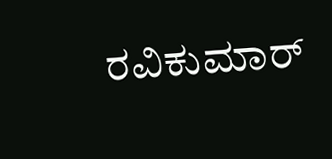ರವಿಕುಮಾರ್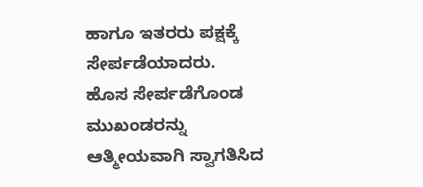ಹಾಗೂ ಇತರರು ಪಕ್ಷಕ್ಕೆ ಸೇರ್ಪಡೆಯಾದರು.
ಹೊಸ ಸೇರ್ಪಡೆಗೊಂಡ ಮುಖಂಡರನ್ನು ಆತ್ಮೀಯವಾಗಿ ಸ್ವಾಗತಿಸಿದ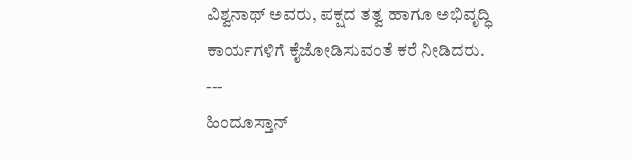ವಿಶ್ವನಾಥ್ ಅವರು, ಪಕ್ಷದ ತತ್ವ ಹಾಗೂ ಅಭಿವೃದ್ಧಿ ಕಾರ್ಯಗಳಿಗೆ ಕೈಜೋಡಿಸುವಂತೆ ಕರೆ ನೀಡಿದರು.
---
ಹಿಂದೂಸ್ತಾನ್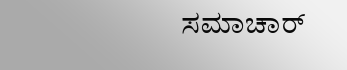ಸಮಾಚಾರ್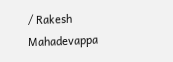/ Rakesh Mahadevappa